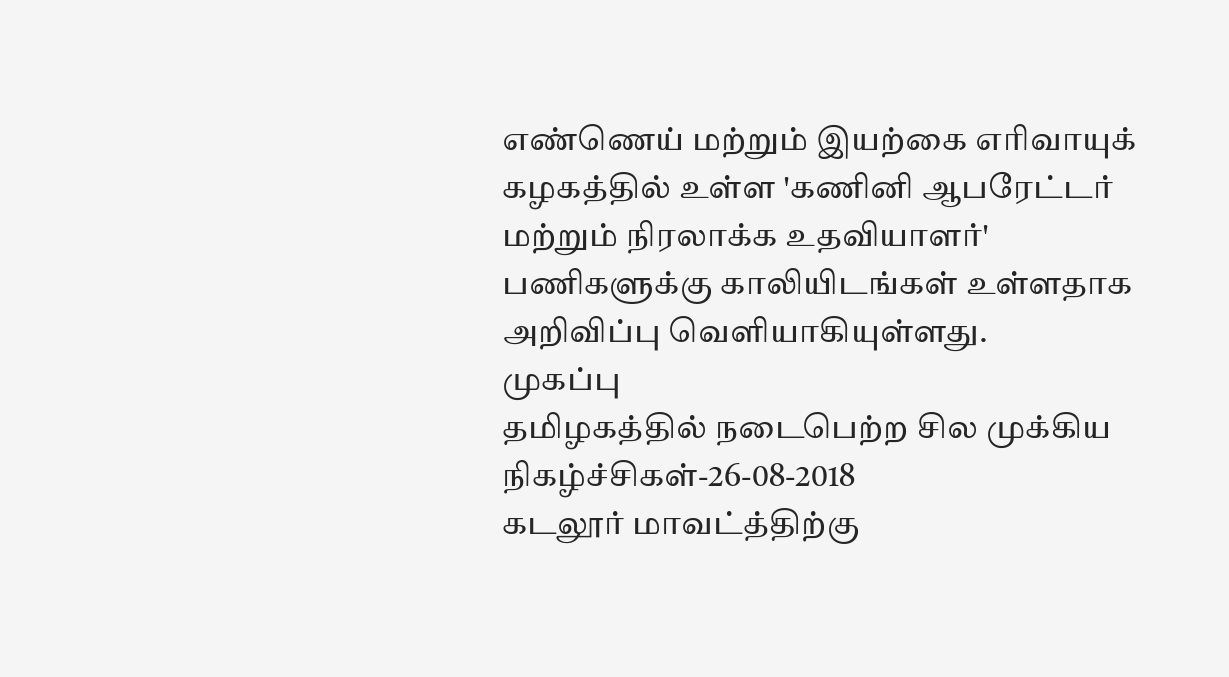எண்ணெய் மற்றும் இயற்கை எரிவாயுக் கழகத்தில் உள்ள 'கணினி ஆபரேட்டர் மற்றும் நிரலாக்க உதவியாளர்' பணிகளுக்கு காலியிடங்கள் உள்ளதாக அறிவிப்பு வெளியாகியுள்ளது.
முகப்பு
தமிழகத்தில் நடைபெற்ற சில முக்கிய நிகழ்ச்சிகள்-26-08-2018
கடலூர் மாவட்த்திற்கு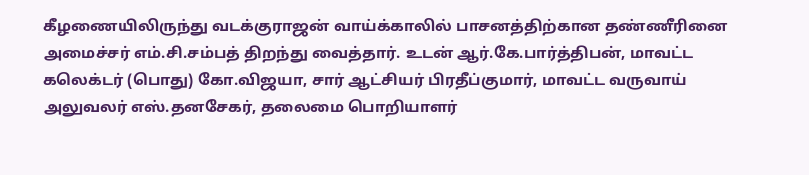கீழணையிலிருந்து வடக்குராஜன் வாய்க்காலில் பாசனத்திற்கான தண்ணீரினை அமைச்சர் எம்.சி.சம்பத் திறந்து வைத்தார். உடன் ஆர்.கே.பார்த்திபன், மாவட்ட கலெக்டர் (பொது) கோ.விஜயா, சார் ஆட்சியர் பிரதீப்குமார், மாவட்ட வருவாய் அலுவலர் எஸ்.தனசேகர், தலைமை பொறியாளர்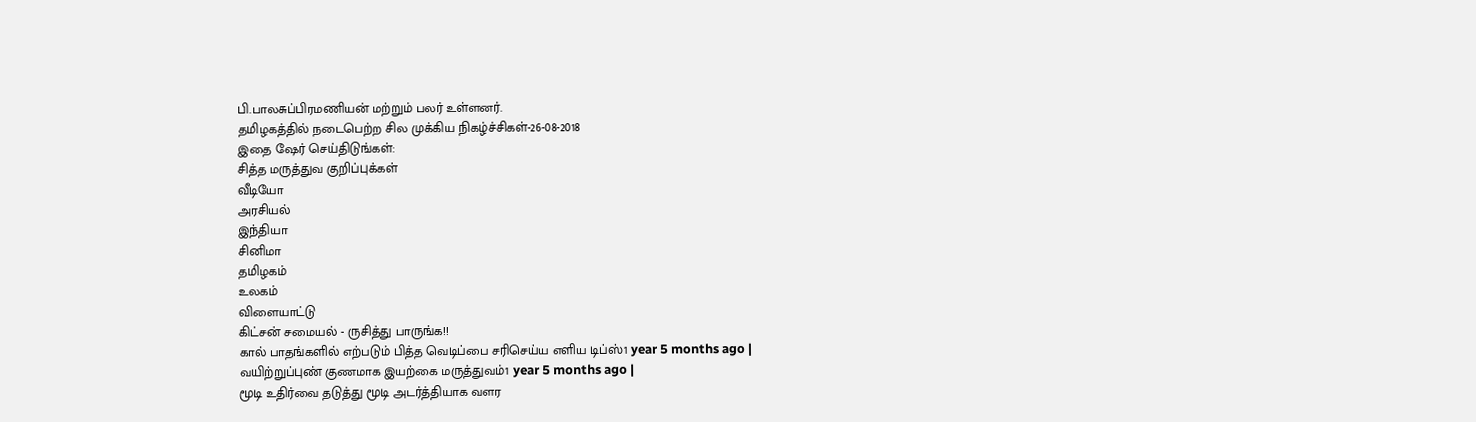பி.பாலசுப்பிரமணியன் மற்றும் பலர் உள்ளனர்.
தமிழகத்தில் நடைபெற்ற சில முக்கிய நிகழ்ச்சிகள்-26-08-2018
இதை ஷேர் செய்திடுங்கள்:
சித்த மருத்துவ குறிப்புக்கள்
வீடியோ
அரசியல்
இந்தியா
சினிமா
தமிழகம்
உலகம்
விளையாட்டு
கிட்சன் சமையல் - ருசித்து பாருங்க!!
கால் பாதங்களில் எற்படும் பித்த வெடிப்பை சரிசெய்ய எளிய டிப்ஸ்1 year 5 months ago |
வயிற்றுப்புண் குணமாக இயற்கை மருத்துவம்1 year 5 months ago |
மூடி உதிர்வை தடுத்து மூடி அடர்த்தியாக வளர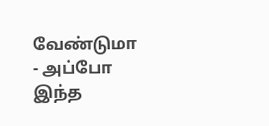வேண்டுமா - அப்போ இந்த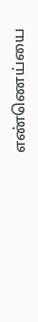எண்ணெய்யை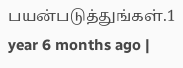பயன்படுத்துங்கள்.1 year 6 months ago |